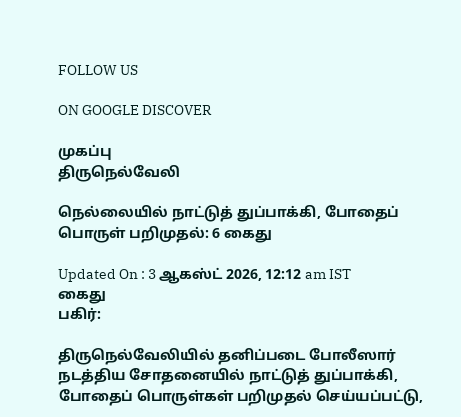FOLLOW US

ON GOOGLE DISCOVER

முகப்பு
திருநெல்வேலி

நெல்லையில் நாட்டுத் துப்பாக்கி, போதைப் பொருள் பறிமுதல்: 6 கைது

Updated On : 3 ஆகஸ்ட் 2026, 12:12 am IST
கைது
பகிர்:

திருநெல்வேலியில் தனிப்படை போலீஸார் நடத்திய சோதனையில் நாட்டுத் துப்பாக்கி, போதைப் பொருள்கள் பறிமுதல் செய்யப்பட்டு,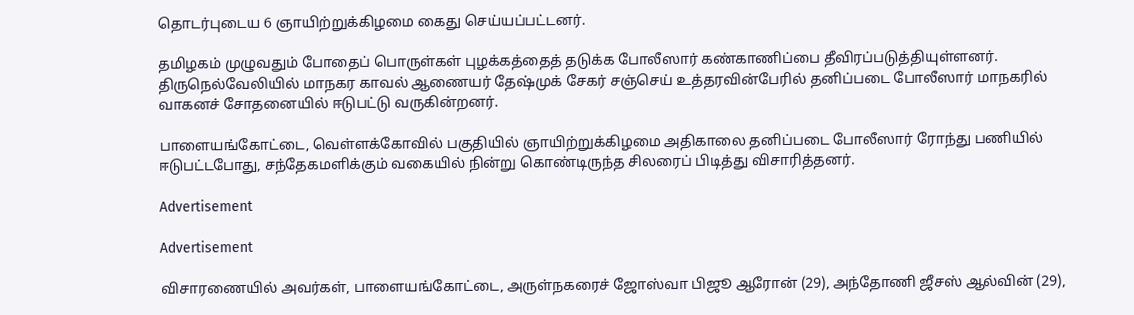தொடர்புடைய 6 ஞாயிற்றுக்கிழமை கைது செய்யப்பட்டனர்.

தமிழகம் முழுவதும் போதைப் பொருள்கள் புழக்கத்தைத் தடுக்க போலீஸார் கண்காணிப்பை தீவிரப்படுத்தியுள்ளனர். திருநெல்வேலியில் மாநகர காவல் ஆணையர் தேஷ்முக் சேகர் சஞ்செய் உத்தரவின்பேரில் தனிப்படை போலீஸார் மாநகரில் வாகனச் சோதனையில் ஈடுபட்டு வருகின்றனர்.

பாளையங்கோட்டை, வெள்ளக்கோவில் பகுதியில் ஞாயிற்றுக்கிழமை அதிகாலை தனிப்படை போலீஸார் ரோந்து பணியில் ஈடுபட்டபோது, சந்தேகமளிக்கும் வகையில் நின்று கொண்டிருந்த சிலரைப் பிடித்து விசாரித்தனர்.

Advertisement

Advertisement

விசாரணையில் அவர்கள், பாளையங்கோட்டை, அருள்நகரைச் ஜோஸ்வா பிஜூ ஆரோன் (29), அந்தோணி ஜீசஸ் ஆல்வின் (29),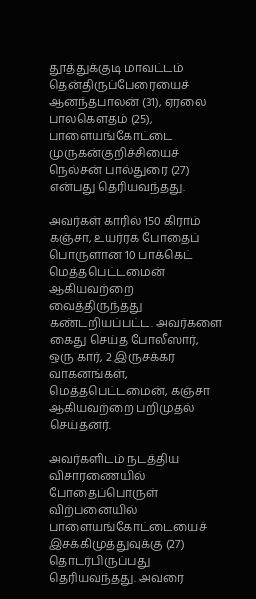தூத்துக்குடி மாவட்டம் தென்திருப்பேரையைச் ஆனந்தபாலன் (31), ஏரலை பாலகௌதம் (25), பாளையங்கோட்டை முருகன்குறிச்சியைச் நெல்சன் பால்துரை (27) என்பது தெரியவந்தது.

அவர்கள் காரில் 150 கிராம் கஞ்சா, உயர்ரக போதைப் பொருளான 10 பாக்கெட் மெத்தபெட்டமைன் ஆகியவற்றை வைத்திருந்தது கண்டறியப்பட்ட. அவர்களை கைது செய்த போலீஸார், ஒரு கார், 2 இருசக்கர வாகனங்கள், மெத்தபெட்டமைன், கஞ்சா ஆகியவற்றை பறிமுதல் செய்தனர்.

அவர்களிடம் நடத்திய விசாரணையில் போதைப்பொருள் விற்பனையில் பாளையங்கோட்டையைச் இசக்கிமுத்துவுக்கு (27) தொடர்பிருப்பது தெரியவந்தது. அவரை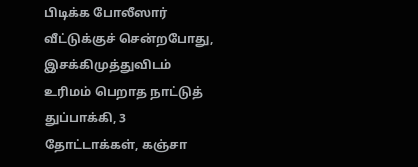பிடிக்க போலீஸார் வீட்டுக்குச் சென்றபோது, இசக்கிமுத்துவிடம் உரிமம் பெறாத நாட்டுத் துப்பாக்கி, 3 தோட்டாக்கள், கஞ்சா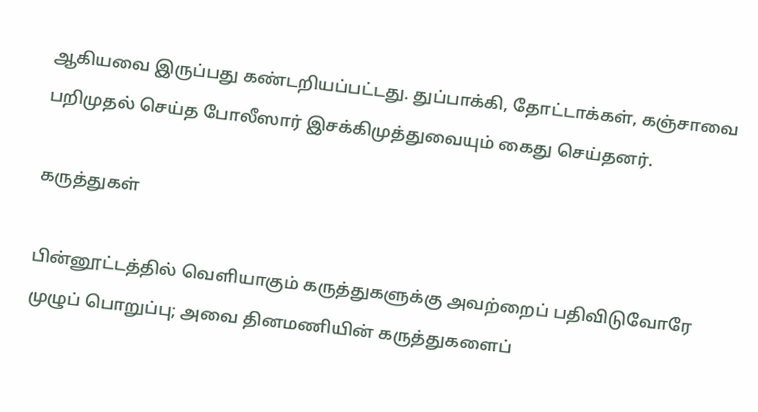ஆகியவை இருப்பது கண்டறியப்பட்டது. துப்பாக்கி, தோட்டாக்கள், கஞ்சாவை பறிமுதல் செய்த போலீஸார் இசக்கிமுத்துவையும் கைது செய்தனர்.

கருத்துகள்

பின்னூட்டத்தில் வெளியாகும் கருத்துகளுக்கு அவற்றைப் பதிவிடுவோரே முழுப் பொறுப்பு; அவை தினமணியின் கருத்துகளைப்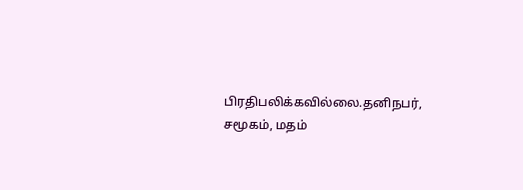பிரதிபலிக்கவில்லை.தனிநபர், சமூகம், மதம்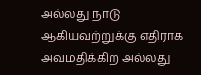அல்லது நாடு ஆகியவற்றுக்கு எதிராக அவமதிக்கிற அல்லது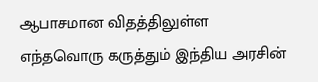ஆபாசமான விதத்திலுள்ள எந்தவொரு கருத்தும் இந்திய அரசின்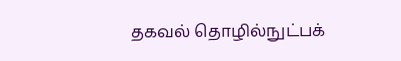தகவல் தொழில்நுட்பக்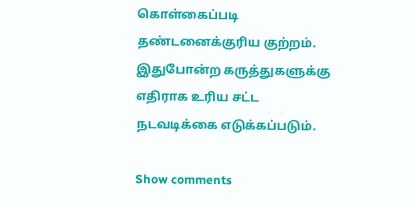கொள்கைப்படி தண்டனைக்குரிய குற்றம். இதுபோன்ற கருத்துகளுக்கு எதிராக உரிய சட்ட நடவடிக்கை எடுக்கப்படும்.

Show comments